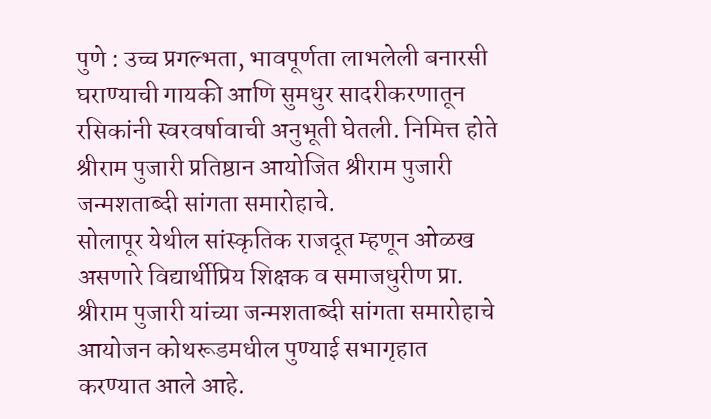पुणे : उच्च प्रगल्भता, भावपूर्णता लाभलेली बनारसी घराण्याची गायकी आणि सुमधुर सादरीकरणातून रसिकांनी स्वरवर्षावाची अनुभूती घेतली. निमित्त होते श्रीराम पुजारी प्रतिष्ठान आयोजित श्रीराम पुजारी जन्मशताब्दी सांगता समारोहाचे.
सोलापूर येथील सांस्कृतिक राजदूत म्हणून ओळख असणारे विद्यार्थीप्रिय शिक्षक व समाजधुरीण प्रा. श्रीराम पुजारी यांच्या जन्मशताब्दी सांगता समारोहाचे आयोजन कोथरूडमधील पुण्याई सभागृहात करण्यात आले आहे.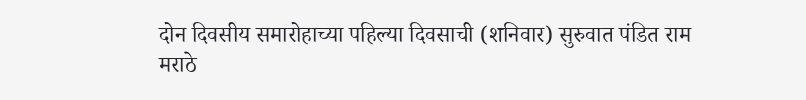दोन दिवसीय समारोहाच्या पहिल्या दिवसाची (शनिवार) सुरुवात पंडित राम मराठे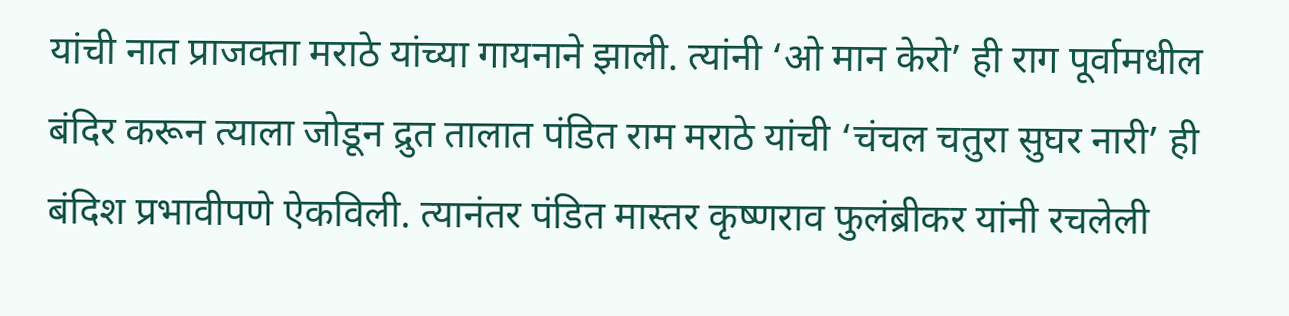यांची नात प्राजक्ता मराठे यांच्या गायनाने झाली. त्यांनी ‘ओ मान केरो’ ही राग पूर्वामधील बंदिर करून त्याला जोडून द्रुत तालात पंडित राम मराठे यांची ‘चंचल चतुरा सुघर नारी’ ही बंदिश प्रभावीपणे ऐकविली. त्यानंतर पंडित मास्तर कृष्णराव फुलंब्रीकर यांनी रचलेली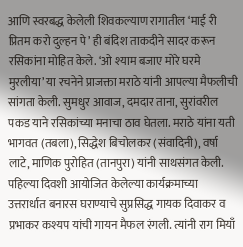आणि स्वरबद्ध केलेली शिवकल्याण रागातील ‘माई री प्रितम करो दुल्हन पे’ ही बंदिश ताकदीने सादर करून रसिकांना मोहित केले. ‘ओ श्याम बजाए मोरे घरमे मुरलीया’ या रचनेने प्राजक्ता मराठे यांनी आपल्या मैफलीची सांगता केली. सुमधुर आवाज, दमदार ताना, सुरांवरील पकड याने रसिकांच्या मनाचा ठाव घेतला. मराठे यांना यती भागवत (तबला), सिद्धेश बिचोलकर (संवादिनी), वर्षा लाटे, माणिक पुरोहित (तानपुरा) यांनी साथसंगत केली.
पहिल्या दिवशी आयोजित केलेल्या कार्यक्रमाच्या उत्तरार्धात बनारस घराण्याचे सुप्रसिद्ध गायक दिवाकर व प्रभाकर कश्यप यांची गायन मैफल रंगली. त्यांनी राग मियाँ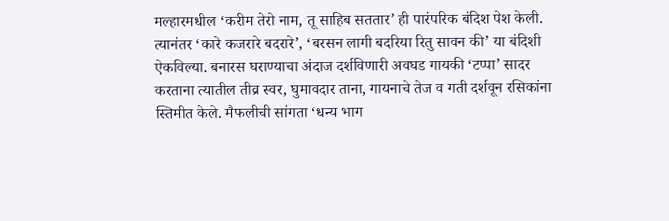मल्हारमधील ‘करीम तेरो नाम, तू साहिब सततार’ ही पारंपरिक बंदिश पेश केली. त्यानंतर ‘कारे कजरारे बदरारे’, ‘बरसन लागी बदरिया रितु सावन की’ या बंदिशी ऐकविल्या. बनारस घराण्याचा अंदाज दर्शविणारी अवघड गायकी ‘टप्पा’ सादर करताना त्यातील तीव्र स्वर, घुमावदार ताना, गायनाचे तेज व गती दर्शवून रसिकांना स्तिमीत केले. मैफलीची सांगता ‘धन्य भाग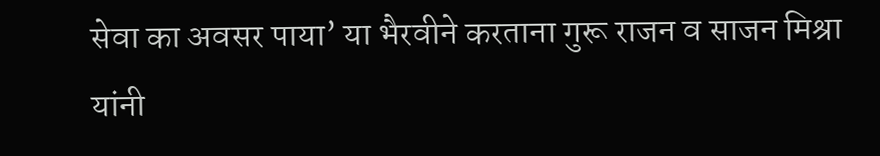सेवा का अवसर पाया’ या भैरवीने करताना गुरू राजन व साजन मिश्रा यांनी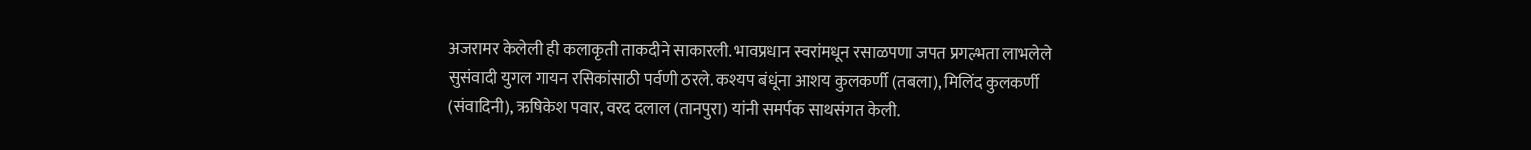अजरामर केलेली ही कलाकृती ताकदीने साकारली. भावप्रधान स्वरांमधून रसाळपणा जपत प्रगल्भता लाभलेले सुसंवादी युगल गायन रसिकांसाठी पर्वणी ठरले. कश्यप बंधूंना आशय कुलकर्णी (तबला), मिलिंद कुलकर्णी (संवादिनी), ऋषिकेश पवार, वरद दलाल (तानपुरा) यांनी समर्पक साथसंगत केली.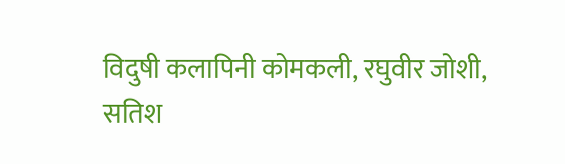विदुषी कलापिनी कोमकली, रघुवीर जोशी, सतिश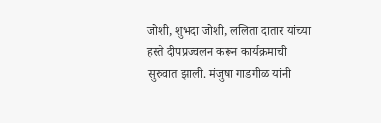जोशी, शुभदा जोशी, ललिता दातार यांच्या हस्ते दीपप्रज्वलन करून कार्यक्रमाची सुरुवात झाली. मंजुषा गाडगीळ यांनी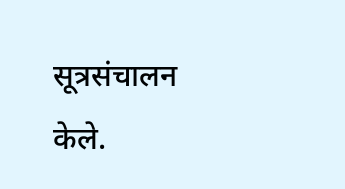सूत्रसंचालन केले.